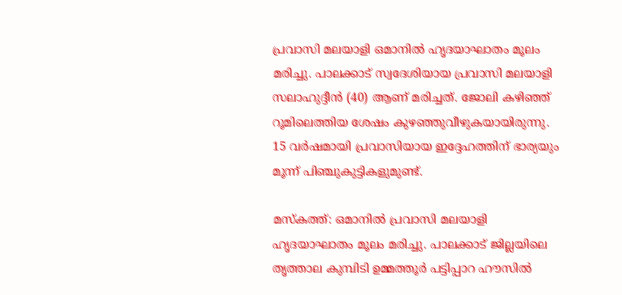പ്രവാസി മലയാളി ഒമാനിൽ ഹൃദയാഘാതം മൂലം മരിച്ചു. പാലക്കാട് സ്വദേശിയായ പ്രവാസി മലയാളി സലാഹുദ്ദീൻ (40) ആണ് മരിച്ചത്. ജോലി കഴിഞ്ഞ് റൂമിലെത്തിയ ശേഷം കുഴഞ്ഞുവീഴുകയായിരുന്നു. 15 വർഷമായി പ്രവാസിയായ ഇദ്ദേഹത്തിന് ഭാര്യയും മൂന്ന് പിഞ്ചുകുട്ടികളുമുണ്ട്.

മസ്കത്ത്: ഒമാനിൽ പ്രവാസി മലയാളി ഹൃദയാഘാതം മൂലം മരിച്ചു. പാലക്കാട് ജില്ലയിലെ തൃത്താല കുമ്പിടി ഉമ്മത്തൂർ പട്ടിപ്പാറ ഹൗസിൽ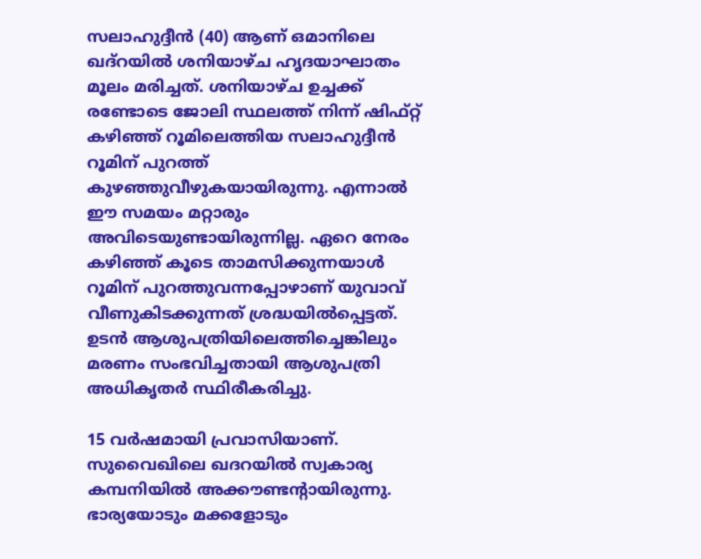സലാഹുദ്ദീൻ (40) ആണ് ഒമാനിലെ ഖദ്റയിൽ ശനിയാഴ്ച ഹൃദയാഘാതം മൂലം മരിച്ചത്. ശനിയാഴ്ച ഉച്ചക്ക് രണ്ടോടെ ജോലി സ്ഥലത്ത് നിന്ന് ഷിഫ്റ്റ് കഴിഞ്ഞ് റൂമിലെത്തിയ സലാഹുദ്ദീൻ റൂമിന് പുറത്ത് കുഴഞ്ഞുവീഴുകയായിരുന്നു. എന്നാൽ ഈ സമയം മറ്റാരും അവിടെയുണ്ടായിരുന്നില്ല. ഏറെ നേരം കഴിഞ്ഞ് കൂടെ താമസിക്കുന്നയാൾ റൂമിന് പുറത്തുവന്നപ്പോഴാണ് യുവാവ് വീണുകിടക്കുന്നത് ശ്രദ്ധയിൽപ്പെട്ടത്. ഉടൻ ആശുപത്രിയിലെത്തിച്ചെങ്കിലും മരണം സംഭവിച്ചതായി ആശുപത്രി അധികൃതർ സ്ഥിരീകരിച്ചു.

15 വർഷമായി പ്രവാസിയാണ്. സുവൈഖിലെ ഖദറയിൽ സ്വകാര്യ കമ്പനിയിൽ അക്കൗണ്ടന്റായിരുന്നു. ഭാര്യയോടും മക്കളോടും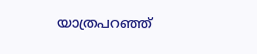യാത്രപറഞ്ഞ്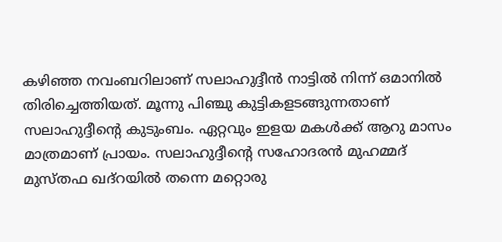കഴിഞ്ഞ നവംബറിലാണ് സലാഹുദ്ദീൻ നാട്ടിൽ നിന്ന് ഒമാനിൽ തിരിച്ചെത്തിയത്. മൂന്നു പിഞ്ചു കുട്ടികളടങ്ങുന്നതാണ് സലാഹുദ്ദീന്റെ കുടുംബം. ഏറ്റവും ഇളയ മകൾക്ക് ആറു മാസം മാത്രമാണ് പ്രായം. സലാഹുദ്ദീന്റെ സഹോദരൻ മുഹമ്മദ് മുസ്തഫ ഖദ്റയിൽ തന്നെ മറ്റൊരു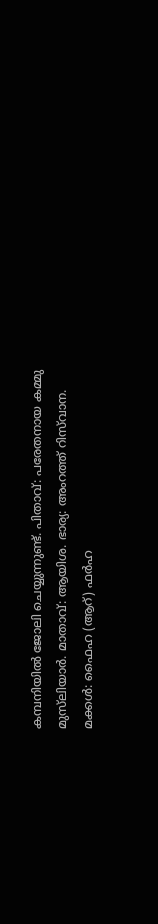കമ്പനിയിൽ ജോലി ചെയ്യുന്നുണ്ട്. പിതാവ്: പരേതനായ കമ്മു മുസ്‍ലിയാർ. മാതാവ്: ആയിശ. ഭാര്യ: അംറത്ത് റിസ്‍വാന. മക്കൾ: ഫൈഹ (ആറ്) ഫർഹ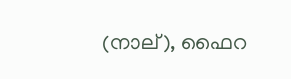(നാല്), ഫൈറ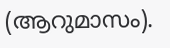(ആറുമാസം).